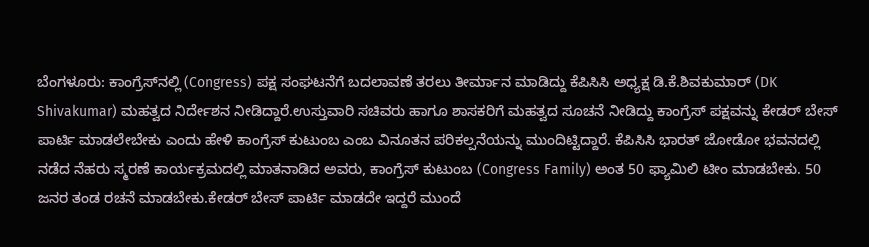ಬೆಂಗಳೂರು: ಕಾಂಗ್ರೆಸ್‌ನಲ್ಲಿ (Congress) ಪಕ್ಷ ಸಂಘಟನೆಗೆ ಬದಲಾವಣೆ ತರಲು ತೀರ್ಮಾನ ಮಾಡಿದ್ದು ಕೆಪಿಸಿಸಿ ಅಧ್ಯಕ್ಷ ಡಿ.ಕೆ.ಶಿವಕುಮಾರ್ (DK Shivakumar) ಮಹತ್ವದ ನಿರ್ದೇಶನ ನೀಡಿದ್ದಾರೆ.ಉಸ್ತುವಾರಿ ಸಚಿವರು ಹಾಗೂ ಶಾಸಕರಿಗೆ ಮಹತ್ವದ ಸೂಚನೆ ನೀಡಿದ್ದು ಕಾಂಗ್ರೆಸ್ ಪಕ್ಷವನ್ನು ಕೇಡರ್ ಬೇಸ್ ಪಾರ್ಟಿ ಮಾಡಲೇಬೇಕು ಎಂದು ಹೇಳಿ ಕಾಂಗ್ರೆಸ್ ಕುಟುಂಬ ಎಂಬ ವಿನೂತನ ಪರಿಕಲ್ಪನೆಯನ್ನು ಮುಂದಿಟ್ಟಿದ್ದಾರೆ. ಕೆಪಿಸಿಸಿ ಭಾರತ್ ಜೋಡೋ ಭವನದಲ್ಲಿ ನಡೆದ ನೆಹರು ಸ್ಮರಣೆ ಕಾರ್ಯಕ್ರಮದಲ್ಲಿ ಮಾತನಾಡಿದ ಅವರು, ಕಾಂಗ್ರೆಸ್ ಕುಟುಂಬ (Congress Family) ಅಂತ 50 ಫ್ಯಾಮಿಲಿ ಟೀಂ ಮಾಡಬೇಕು. 50 ಜನರ ತಂಡ ರಚನೆ ಮಾಡಬೇಕು.ಕೇಡರ್ ಬೇಸ್ ಪಾರ್ಟಿ ಮಾಡದೇ ಇದ್ದರೆ ಮುಂದೆ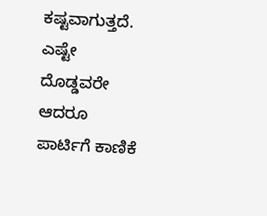ಕಷ್ಟವಾಗುತ್ತದೆ. ಎಷ್ಟೇ ದೊಡ್ಡವರೇ ಆದರೂ ಪಾರ್ಟಿಗೆ ಕಾಣಿಕೆ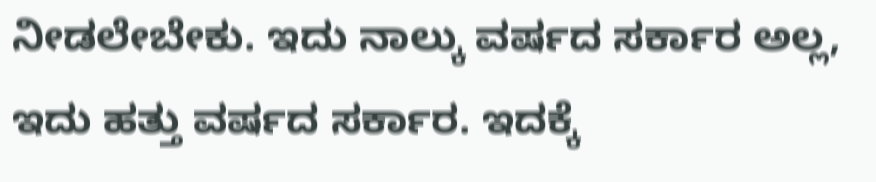ನೀಡಲೇಬೇಕು. ಇದು ನಾಲ್ಕು ವರ್ಷದ ಸರ್ಕಾರ ಅಲ್ಲ, ಇದು ಹತ್ತು ವರ್ಷದ ಸರ್ಕಾರ. ಇದಕ್ಕೆ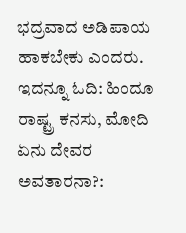ಭದ್ರವಾದ ಅಡಿಪಾಯ ಹಾಕಬೇಕು ಎಂದರು. ಇದನ್ನೂ ಓದಿ: ಹಿಂದೂ ರಾಷ್ಟ್ರ ಕನಸು, ಮೋದಿ ಏನು ದೇವರ ಅವತಾರನಾ?: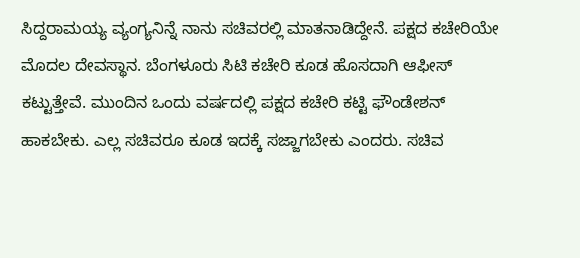ಸಿದ್ದರಾಮಯ್ಯ ವ್ಯಂಗ್ಯನಿನ್ನೆ ನಾನು ಸಚಿವರಲ್ಲಿ ಮಾತನಾಡಿದ್ದೇನೆ. ಪಕ್ಷದ ಕಚೇರಿಯೇ ಮೊದಲ ದೇವಸ್ಥಾನ. ಬೆಂಗಳೂರು ಸಿಟಿ ಕಚೇರಿ ಕೂಡ ಹೊಸದಾಗಿ ಆಫೀಸ್ ಕಟ್ಟುತ್ತೇವೆ. ಮುಂದಿನ ಒಂದು ವರ್ಷದಲ್ಲಿ ಪಕ್ಷದ ಕಚೇರಿ ಕಟ್ಟಿ ಫೌಂಡೇಶನ್ ಹಾಕಬೇಕು. ಎಲ್ಲ ಸಚಿವರೂ ಕೂಡ ಇದಕ್ಕೆ ಸಜ್ಜಾಗಬೇಕು ಎಂದರು. ಸಚಿವ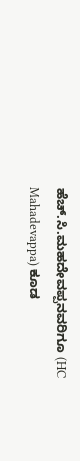ಹೆಚ್‌.ಸಿ.ಮಹದೇವಪ್ಪನವರಿಗೂ (HC Mahadevappa) ಕೂಡ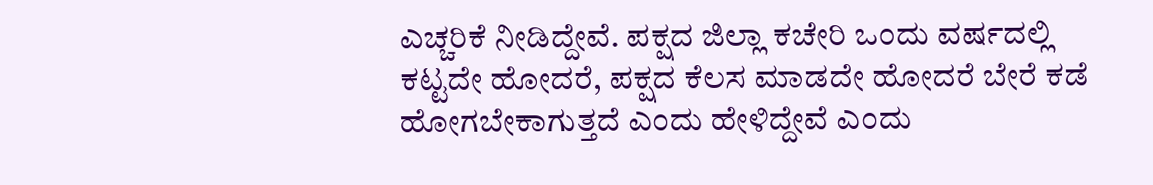ಎಚ್ಚರಿಕೆ ನೀಡಿದ್ದೇವೆ. ಪಕ್ಷದ ಜಿಲ್ಲಾ ಕಚೇರಿ ಒಂದು ವರ್ಷದಲ್ಲಿ ಕಟ್ಟದೇ ಹೋದರೆ, ಪಕ್ಷದ ಕೆಲಸ ಮಾಡದೇ ಹೋದರೆ ಬೇರೆ ಕಡೆ ಹೋಗಬೇಕಾಗುತ್ತದೆ ಎಂದು ಹೇಳಿದ್ದೇವೆ ಎಂದು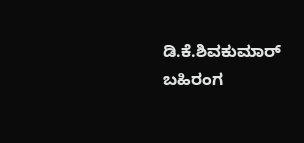ಡಿ‌.ಕೆ.ಶಿವಕುಮಾರ್ ಬಹಿರಂಗ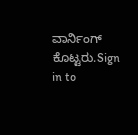ವಾರ್ನಿಂಗ್ ಕೊಟ್ಟರು.Sign in to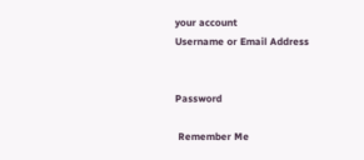your account
Username or Email Address


Password

 Remember Me